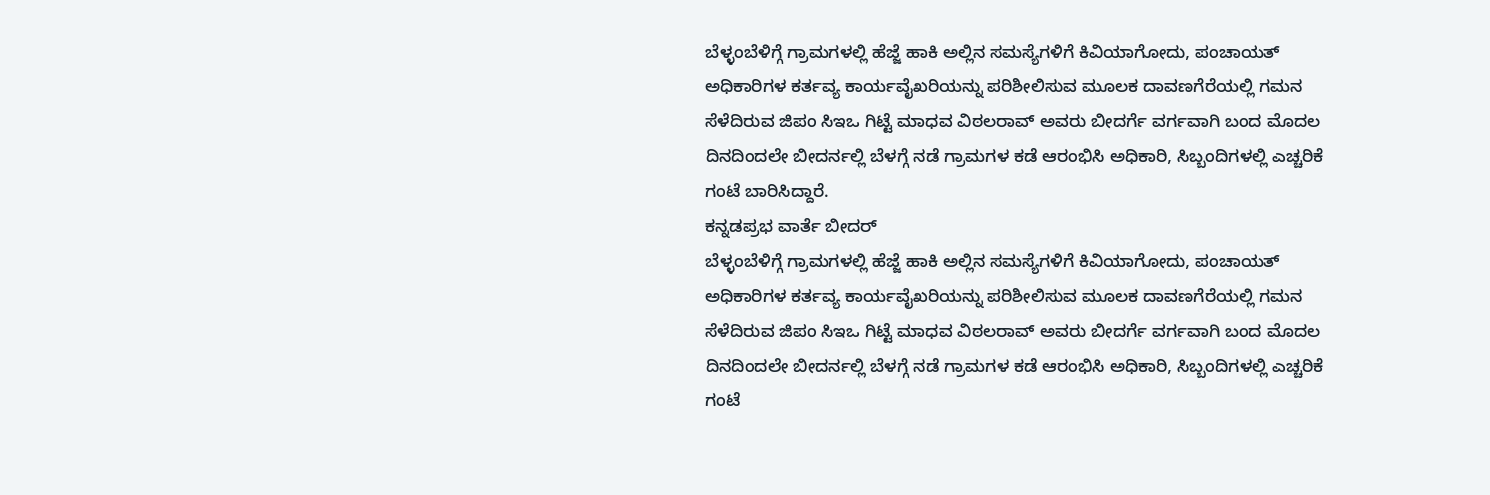ಬೆಳ್ಳಂಬೆಳಿಗ್ಗೆ ಗ್ರಾಮಗಳಲ್ಲಿ ಹೆಜ್ಜೆ ಹಾಕಿ ಅಲ್ಲಿನ ಸಮಸ್ಯೆಗಳಿಗೆ ಕಿವಿಯಾಗೋದು, ಪಂಚಾಯತ್ ಅಧಿಕಾರಿಗಳ ಕರ್ತವ್ಯ ಕಾರ್ಯವೈಖರಿಯನ್ನು ಪರಿಶೀಲಿಸುವ ಮೂಲಕ ದಾವಣಗೆರೆಯಲ್ಲಿ ಗಮನ ಸೆಳೆದಿರುವ ಜಿಪಂ ಸಿಇಒ ಗಿಟ್ಟೆ ಮಾಧವ ವಿಠಲರಾವ್ ಅವರು ಬೀದರ್ಗೆ ವರ್ಗವಾಗಿ ಬಂದ ಮೊದಲ ದಿನದಿಂದಲೇ ಬೀದರ್ನಲ್ಲಿ ಬೆಳಗ್ಗೆ ನಡೆ ಗ್ರಾಮಗಳ ಕಡೆ ಆರಂಭಿಸಿ ಅಧಿಕಾರಿ, ಸಿಬ್ಬಂದಿಗಳಲ್ಲಿ ಎಚ್ಚರಿಕೆ ಗಂಟೆ ಬಾರಿಸಿದ್ದಾರೆ.
ಕನ್ನಡಪ್ರಭ ವಾರ್ತೆ ಬೀದರ್
ಬೆಳ್ಳಂಬೆಳಿಗ್ಗೆ ಗ್ರಾಮಗಳಲ್ಲಿ ಹೆಜ್ಜೆ ಹಾಕಿ ಅಲ್ಲಿನ ಸಮಸ್ಯೆಗಳಿಗೆ ಕಿವಿಯಾಗೋದು, ಪಂಚಾಯತ್ ಅಧಿಕಾರಿಗಳ ಕರ್ತವ್ಯ ಕಾರ್ಯವೈಖರಿಯನ್ನು ಪರಿಶೀಲಿಸುವ ಮೂಲಕ ದಾವಣಗೆರೆಯಲ್ಲಿ ಗಮನ ಸೆಳೆದಿರುವ ಜಿಪಂ ಸಿಇಒ ಗಿಟ್ಟೆ ಮಾಧವ ವಿಠಲರಾವ್ ಅವರು ಬೀದರ್ಗೆ ವರ್ಗವಾಗಿ ಬಂದ ಮೊದಲ ದಿನದಿಂದಲೇ ಬೀದರ್ನಲ್ಲಿ ಬೆಳಗ್ಗೆ ನಡೆ ಗ್ರಾಮಗಳ ಕಡೆ ಆರಂಭಿಸಿ ಅಧಿಕಾರಿ, ಸಿಬ್ಬಂದಿಗಳಲ್ಲಿ ಎಚ್ಚರಿಕೆ ಗಂಟೆ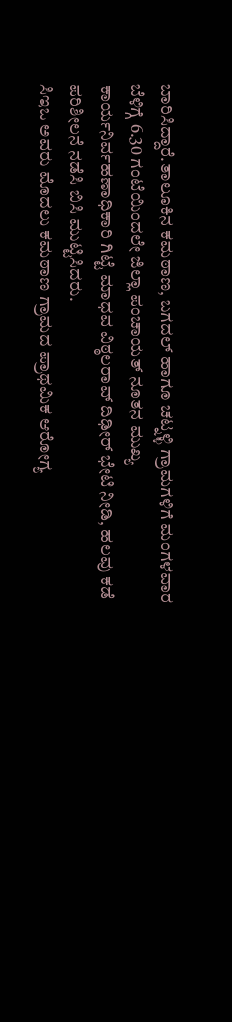ಬಾರಿಸಿದ್ದಾರೆ.ತಾಲೂಕಿನ ಕಮಠಾಣ, ಬಗದಲ್ ಹಾಗೂ ಚಟ್ನಳ್ಳಿ ಗ್ರಾಮಗಳಿಗೆ ಮಂಗಳವಾರ ಬೆಳಿಗ್ಗೆ 6.30 ಗಂಟೆಯಿಂದಲೇ ಜಿಲ್ಲಾ ಪಂಚಾಯತ್ ನೂತನ ಮುಖ್ಯ ಕಾರ್ಯನಿರ್ವಹಣಾಧಿಕಾರಿ ಗಿಟ್ಟೆ ಮಾಧವ ವಿಠ್ಠಲರಾವ್ ದಿಢೀರ್ ಭೇಟಿ ನೀಡಿ, ಹಲವು ಕಡೆ ಪರಿಶೀಲನೆ ನಡೆಸಿ ಬಿಸಿ ಮುಟ್ಟಿಸಿದರು.
ಸಿಇಒ ಅವರು ಮೊದಲು ಕಮಠಾಣ ಗ್ರಾಮದ ಪ್ರಾಥಮಿಕ ಆರೋಗ್ಯ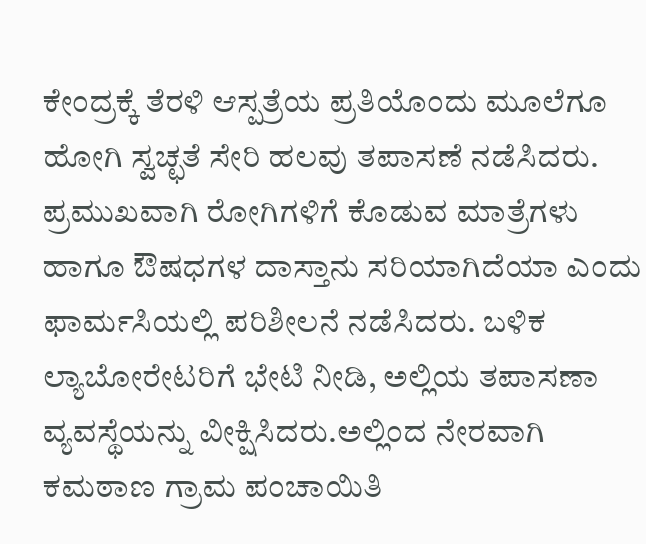ಕೇಂದ್ರಕ್ಕೆ ತೆರಳಿ ಆಸ್ಪತ್ರೆಯ ಪ್ರತಿಯೊಂದು ಮೂಲೆಗೂ ಹೋಗಿ ಸ್ವಚ್ಛತೆ ಸೇರಿ ಹಲವು ತಪಾಸಣೆ ನಡೆಸಿದರು. ಪ್ರಮುಖವಾಗಿ ರೋಗಿಗಳಿಗೆ ಕೊಡುವ ಮಾತ್ರೆಗಳು ಹಾಗೂ ಔಷಧಗಳ ದಾಸ್ತಾನು ಸರಿಯಾಗಿದೆಯಾ ಎಂದು ಫಾರ್ಮಸಿಯಲ್ಲಿ ಪರಿಶೀಲನೆ ನಡೆಸಿದರು. ಬಳಿಕ ಲ್ಯಾಬೋರೇಟರಿಗೆ ಭೇಟಿ ನೀಡಿ, ಅಲ್ಲಿಯ ತಪಾಸಣಾ ವ್ಯವಸ್ಥೆಯನ್ನು ವೀಕ್ಷಿಸಿದರು.ಅಲ್ಲಿಂದ ನೇರವಾಗಿ ಕಮಠಾಣ ಗ್ರಾಮ ಪಂಚಾಯಿತಿ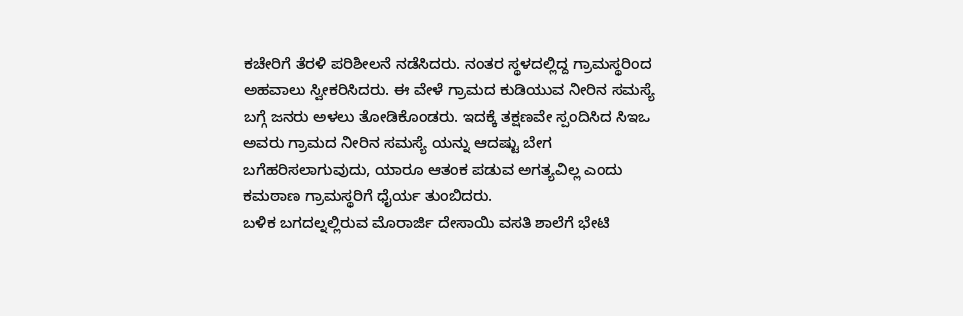ಕಚೇರಿಗೆ ತೆರಳಿ ಪರಿಶೀಲನೆ ನಡೆಸಿದರು. ನಂತರ ಸ್ಥಳದಲ್ಲಿದ್ದ ಗ್ರಾಮಸ್ಥರಿಂದ ಅಹವಾಲು ಸ್ವೀಕರಿಸಿದರು. ಈ ವೇಳೆ ಗ್ರಾಮದ ಕುಡಿಯುವ ನೀರಿನ ಸಮಸ್ಯೆ ಬಗ್ಗೆ ಜನರು ಅಳಲು ತೋಡಿಕೊಂಡರು. ಇದಕ್ಕೆ ತಕ್ಷಣವೇ ಸ್ಪಂದಿಸಿದ ಸಿಇಒ ಅವರು ಗ್ರಾಮದ ನೀರಿನ ಸಮಸ್ಯೆ ಯನ್ನು ಆದಷ್ಟು ಬೇಗ ಬಗೆಹರಿಸಲಾಗುವುದು, ಯಾರೂ ಆತಂಕ ಪಡುವ ಅಗತ್ಯವಿಲ್ಲ ಎಂದು ಕಮಠಾಣ ಗ್ರಾಮಸ್ಥರಿಗೆ ಧೈರ್ಯ ತುಂಬಿದರು.
ಬಳಿಕ ಬಗದಲ್ನಲ್ಲಿರುವ ಮೊರಾರ್ಜಿ ದೇಸಾಯಿ ವಸತಿ ಶಾಲೆಗೆ ಭೇಟಿ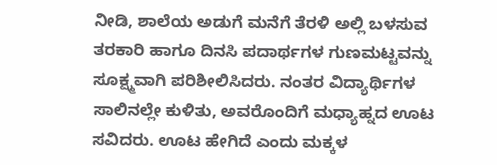ನೀಡಿ, ಶಾಲೆಯ ಅಡುಗೆ ಮನೆಗೆ ತೆರಳಿ ಅಲ್ಲಿ ಬಳಸುವ ತರಕಾರಿ ಹಾಗೂ ದಿನಸಿ ಪದಾರ್ಥಗಳ ಗುಣಮಟ್ಟವನ್ನು ಸೂಕ್ಷ್ಮವಾಗಿ ಪರಿಶೀಲಿಸಿದರು. ನಂತರ ವಿದ್ಯಾರ್ಥಿಗಳ ಸಾಲಿನಲ್ಲೇ ಕುಳಿತು, ಅವರೊಂದಿಗೆ ಮಧ್ಯಾಹ್ನದ ಊಟ ಸವಿದರು. ಊಟ ಹೇಗಿದೆ ಎಂದು ಮಕ್ಕಳ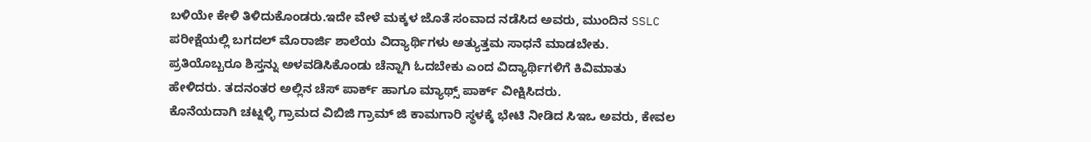ಬಳಿಯೇ ಕೇಳಿ ತಿಳಿದುಕೊಂಡರು.ಇದೇ ವೇಳೆ ಮಕ್ಕಳ ಜೊತೆ ಸಂವಾದ ನಡೆಸಿದ ಅವರು, ಮುಂದಿನ SSLC ಪರೀಕ್ಷೆಯಲ್ಲಿ ಬಗದಲ್ ಮೊರಾರ್ಜಿ ಶಾಲೆಯ ವಿದ್ಯಾರ್ಥಿಗಳು ಅತ್ಯುತ್ತಮ ಸಾಧನೆ ಮಾಡಬೇಕು. ಪ್ರತಿಯೊಬ್ಬರೂ ಶಿಸ್ತನ್ನು ಅಳವಡಿಸಿಕೊಂಡು ಚೆನ್ನಾಗಿ ಓದಬೇಕು ಎಂದ ವಿದ್ಯಾರ್ಥಿಗಳಿಗೆ ಕಿವಿಮಾತು ಹೇಳಿದರು. ತದನಂತರ ಅಲ್ಲಿನ ಚೆಸ್ ಪಾರ್ಕ್ ಹಾಗೂ ಮ್ಯಾಥ್ಸ್ ಪಾರ್ಕ್ ವೀಕ್ಷಿಸಿದರು.
ಕೊನೆಯದಾಗಿ ಚಟ್ನಳ್ಳಿ ಗ್ರಾಮದ ವಿಬಿಜಿ ಗ್ರಾಮ್ ಜಿ ಕಾಮಗಾರಿ ಸ್ಥಳಕ್ಕೆ ಭೇಟಿ ನೀಡಿದ ಸಿಇಒ ಅವರು, ಕೇವಲ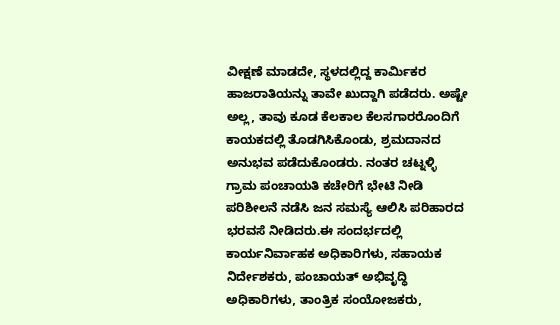ವೀಕ್ಷಣೆ ಮಾಡದೇ, ಸ್ಥಳದಲ್ಲಿದ್ದ ಕಾರ್ಮಿಕರ ಹಾಜರಾತಿಯನ್ನು ತಾವೇ ಖುದ್ದಾಗಿ ಪಡೆದರು. ಅಷ್ಟೇ ಅಲ್ಲ, ತಾವು ಕೂಡ ಕೆಲಕಾಲ ಕೆಲಸಗಾರರೊಂದಿಗೆ ಕಾಯಕದಲ್ಲಿ ತೊಡಗಿಸಿಕೊಂಡು, ಶ್ರಮದಾನದ ಅನುಭವ ಪಡೆದುಕೊಂಡರು. ನಂತರ ಚಟ್ನಳ್ಳಿ ಗ್ರಾಮ ಪಂಚಾಯತಿ ಕಚೇರಿಗೆ ಭೇಟಿ ನೀಡಿ ಪರಿಶೀಲನೆ ನಡೆಸಿ ಜನ ಸಮಸ್ಯೆ ಆಲಿಸಿ ಪರಿಹಾರದ ಭರವಸೆ ನೀಡಿದರು.ಈ ಸಂದರ್ಭದಲ್ಲಿ ಕಾರ್ಯನಿರ್ವಾಹಕ ಅಧಿಕಾರಿಗಳು, ಸಹಾಯಕ ನಿರ್ದೇಶಕರು, ಪಂಚಾಯತ್ ಅಭಿವೃದ್ಧಿ ಅಧಿಕಾರಿಗಳು, ತಾಂತ್ರಿಕ ಸಂಯೋಜಕರು,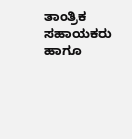ತಾಂತ್ರಿಕ ಸಹಾಯಕರು ಹಾಗೂ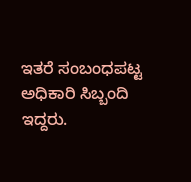ಇತರೆ ಸಂಬಂಧಪಟ್ಟ ಅಧಿಕಾರಿ ಸಿಬ್ಬಂದಿ ಇದ್ದರು.